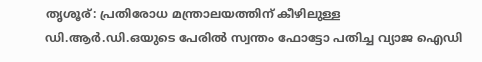തൃശൂര്: പ്രതിരോധ മന്ത്രാലയത്തിന് കീഴിലുള്ള ഡി.ആർ.ഡി.ഒയുടെ പേരിൽ സ്വന്തം ഫോട്ടോ പതിച്ച വ്യാജ ഐഡി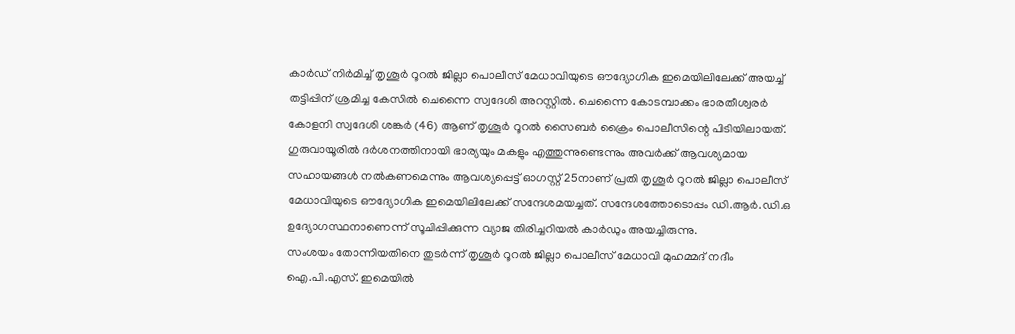കാർഡ് നിർമിച്ച് തൃശൂർ റൂറൽ ജില്ലാ പൊലീസ് മേധാവിയുടെ ഔദ്യോഗിക ഇമെയിലിലേക്ക് അയച്ച് തട്ടിപ്പിന് ശ്രമിച്ച കേസിൽ ചെന്നൈ സ്വദേശി അറസ്റ്റിൽ. ചെന്നൈ കോടമ്പാക്കം ഭാരതീശ്വരർ കോളനി സ്വദേശി ശങ്കർ (46) ആണ് തൃശൂർ റൂറൽ സൈബർ ക്രൈം പൊലീസിന്റെ പിടിയിലായത്.
ഗുരുവായൂരിൽ ദർശനത്തിനായി ഭാര്യയും മകളും എത്തുന്നുണ്ടെന്നും അവർക്ക് ആവശ്യമായ സഹായങ്ങൾ നൽകണമെന്നും ആവശ്യപ്പെട്ട് ഓഗസ്റ്റ് 25നാണ് പ്രതി തൃശൂർ റൂറൽ ജില്ലാ പൊലീസ് മേധാവിയുടെ ഔദ്യോഗിക ഇമെയിലിലേക്ക് സന്ദേശമയച്ചത്. സന്ദേശത്തോടൊപ്പം ഡി.ആർ.ഡി.ഒ ഉദ്യോഗസ്ഥനാണെന്ന് സൂചിപ്പിക്കുന്ന വ്യാജ തിരിച്ചറിയൽ കാർഡും അയച്ചിരുന്നു.
സംശയം തോന്നിയതിനെ തുടർന്ന് തൃശൂർ റൂറൽ ജില്ലാ പൊലീസ് മേധാവി മുഹമ്മദ് നദീം ഐ.പി.എസ്. ഇമെയിൽ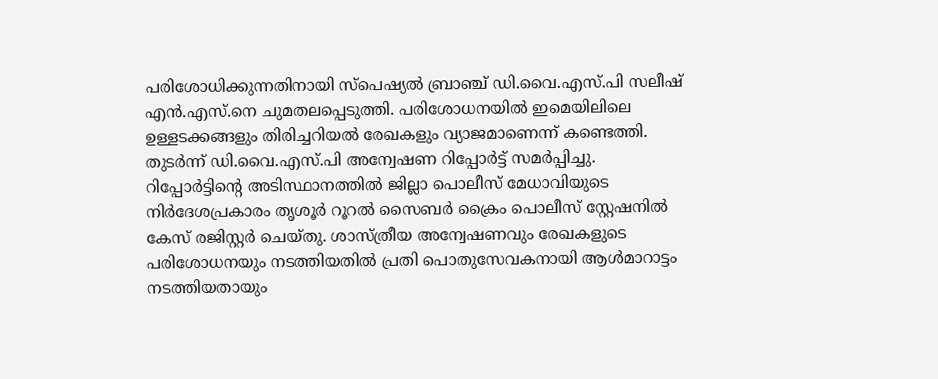പരിശോധിക്കുന്നതിനായി സ്പെഷ്യൽ ബ്രാഞ്ച് ഡി.വൈ.എസ്.പി സലീഷ് എൻ.എസ്.നെ ചുമതലപ്പെടുത്തി. പരിശോധനയിൽ ഇമെയിലിലെ ഉള്ളടക്കങ്ങളും തിരിച്ചറിയൽ രേഖകളും വ്യാജമാണെന്ന് കണ്ടെത്തി. തുടർന്ന് ഡി.വൈ.എസ്.പി അന്വേഷണ റിപ്പോർട്ട് സമർപ്പിച്ചു.
റിപ്പോർട്ടിന്റെ അടിസ്ഥാനത്തിൽ ജില്ലാ പൊലീസ് മേധാവിയുടെ നിർദേശപ്രകാരം തൃശൂർ റൂറൽ സൈബർ ക്രൈം പൊലീസ് സ്റ്റേഷനിൽ കേസ് രജിസ്റ്റർ ചെയ്തു. ശാസ്ത്രീയ അന്വേഷണവും രേഖകളുടെ പരിശോധനയും നടത്തിയതിൽ പ്രതി പൊതുസേവകനായി ആൾമാറാട്ടം നടത്തിയതായും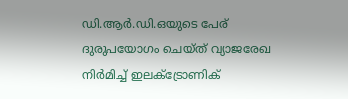ഡി.ആർ.ഡി.ഒയുടെ പേര് ദുരുപയോഗം ചെയ്ത് വ്യാജരേഖ നിർമിച്ച് ഇലക്ട്രോണിക്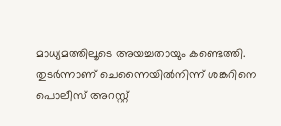മാധ്യമത്തിലൂടെ അയച്ചതായും കണ്ടെത്തി.
തുടർന്നാണ് ചെന്നൈയിൽനിന്ന് ശങ്കറിനെ പൊലീസ് അറസ്റ്റ്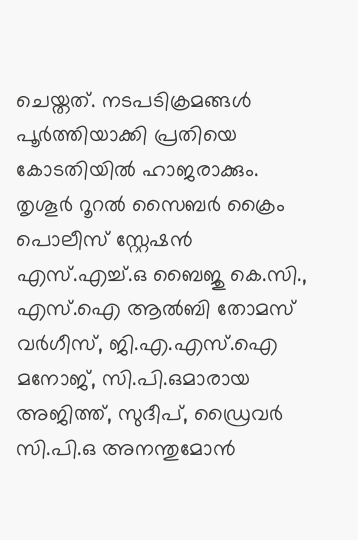ചെയ്തത്. നടപടിക്രമങ്ങൾ പൂർത്തിയാക്കി പ്രതിയെ കോടതിയിൽ ഹാജരാക്കും.
തൃശൂർ റൂറൽ സൈബർ ക്രൈം പൊലീസ് സ്റ്റേഷൻ എസ്.എച്ച്.ഒ ബൈജു കെ.സി., എസ്.ഐ ആൽബി തോമസ് വർഗീസ്, ജി.എ.എസ്.ഐ മനോജ്, സി.പി.ഒമാരായ അജിത്ത്, സുദീപ്, ഡ്രൈവർ സി.പി.ഒ അനന്തുമോൻ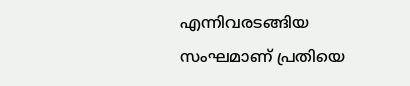എന്നിവരടങ്ങിയ സംഘമാണ് പ്രതിയെ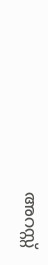അറസ്റ്റ്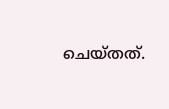ചെയ്തത്.